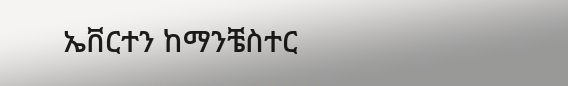ኤቨርተን ከማንቼስተር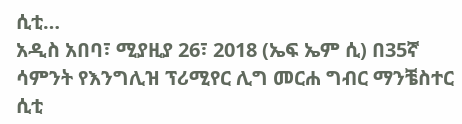ሲቲ…
አዲስ አበባ፣ ሚያዚያ 26፣ 2018 (ኤፍ ኤም ሲ) በ35ኛ ሳምንት የእንግሊዝ ፕሪሚየር ሊግ መርሐ ግብር ማንቼስተር ሲቲ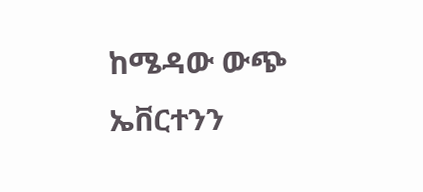ከሜዳው ውጭ ኤቨርተንን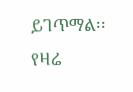ይገጥማል፡፡
የዛሬ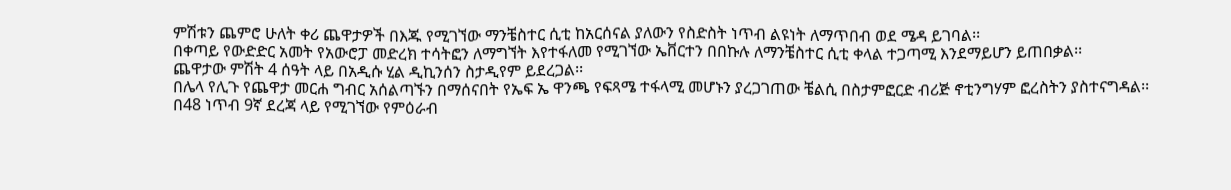ምሽቱን ጨምሮ ሁለት ቀሪ ጨዋታዎች በእጁ የሚገኘው ማንቼስተር ሲቲ ከአርሰናል ያለውን የስድስት ነጥብ ልዩነት ለማጥበብ ወደ ሜዳ ይገባል፡፡
በቀጣይ የውድድር አመት የአውሮፓ መድረክ ተሳትፎን ለማግኘት እየተፋለመ የሚገኘው ኤቨርተን በበኩሉ ለማንቼስተር ሲቲ ቀላል ተጋጣሚ እንደማይሆን ይጠበቃል፡፡
ጨዋታው ምሽት 4 ሰዓት ላይ በአዲሱ ሂል ዲኪንሰን ስታዲየም ይደረጋል፡፡
በሌላ የሊጉ የጨዋታ መርሐ ግብር አሰልጣኙን በማሰናበት የኤፍ ኤ ዋንጫ የፍጻሜ ተፋላሚ መሆኑን ያረጋገጠው ቼልሲ በስታምፎርድ ብሪጅ ኖቲንግሃም ፎረስትን ያስተናግዳል፡፡
በ48 ነጥብ 9ኛ ደረጃ ላይ የሚገኘው የምዕራብ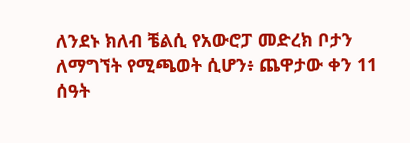ለንደኑ ክለብ ቼልሲ የአውሮፓ መድረክ ቦታን ለማግኘት የሚጫወት ሲሆን፥ ጨዋታው ቀን 11 ሰዓት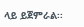ላይ ይጀምራል፡፡